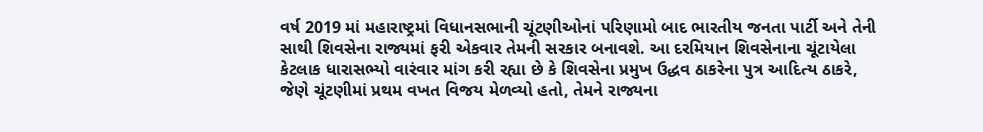વર્ષ 2019 માં મહારાષ્ટ્રમાં વિધાનસભાની ચૂંટણીઓનાં પરિણામો બાદ ભારતીય જનતા પાર્ટી અને તેની સાથી શિવસેના રાજ્યમાં ફરી એકવાર તેમની સરકાર બનાવશે. આ દરમિયાન શિવસેનાના ચૂંટાયેલા કેટલાક ધારાસભ્યો વારંવાર માંગ કરી રહ્યા છે કે શિવસેના પ્રમુખ ઉદ્ધવ ઠાકરેના પુત્ર આદિત્ય ઠાકરે, જેણે ચૂંટણીમાં પ્રથમ વખત વિજય મેળવ્યો હતો, તેમને રાજ્યના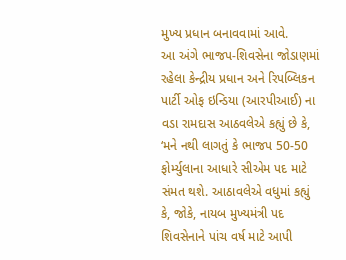મુખ્ય પ્રધાન બનાવવામાં આવે.
આ અંગે ભાજપ-શિવસેના જોડાણમાં રહેલા કેન્દ્રીય પ્રધાન અને રિપબ્લિકન પાર્ટી ઓફ ઇન્ડિયા (આરપીઆઈ) ના વડા રામદાસ આઠવલેએ કહ્યું છે કે, ‘મને નથી લાગતું કે ભાજપ 50-50 ફોર્મ્યુલાના આધારે સીએમ પદ માટે સંમત થશે. આઠાવલેએ વધુમાં કહ્યું કે, જોકે, નાયબ મુખ્યમંત્રી પદ શિવસેનાને પાંચ વર્ષ માટે આપી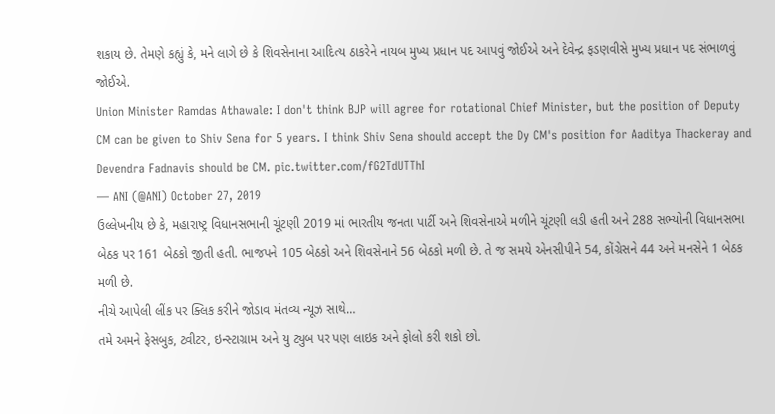શકાય છે. તેમણે કહ્યું કે, મને લાગે છે કે શિવસેનાના આદિત્ય ઠાકરેને નાયબ મુખ્ય પ્રધાન પદ આપવું જોઈએ અને દેવેન્દ્ર ફડણવીસે મુખ્ય પ્રધાન પદ સંભાળવું જોઈએ.
Union Minister Ramdas Athawale: I don't think BJP will agree for rotational Chief Minister, but the position of Deputy CM can be given to Shiv Sena for 5 years. I think Shiv Sena should accept the Dy CM's position for Aaditya Thackeray and Devendra Fadnavis should be CM. pic.twitter.com/fG2TdUTThI
— ANI (@ANI) October 27, 2019
ઉલ્લેખનીય છે કે, મહારાષ્ટ્ર વિધાનસભાની ચૂંટણી 2019 માં ભારતીય જનતા પાર્ટી અને શિવસેનાએ મળીને ચૂંટણી લડી હતી અને 288 સભ્યોની વિધાનસભા બેઠક પર 161 બેઠકો જીતી હતી. ભાજપને 105 બેઠકો અને શિવસેનાને 56 બેઠકો મળી છે. તે જ સમયે એનસીપીને 54, કોંગ્રેસને 44 અને મનસેને 1 બેઠક મળી છે.
નીચે આપેલી લીંક પર ક્લિક કરીને જોડાવ મંતવ્ય ન્યૂઝ સાથે…
તમે અમને ફેસબુક, ટ્વીટર, ઇન્સ્ટાગ્રામ અને યુ ટ્યુબ પર પણ લાઇક અને ફોલો કરી શકો છો.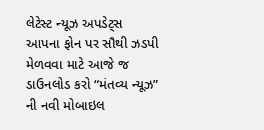લેટેસ્ટ ન્યૂઝ અપડેટ્સ આપના ફોન પર સૌથી ઝડપી મેળવવા માટે આજે જ ડાઉનલોડ કરો “મંતવ્ય ન્યૂઝ” ની નવી મોબાઇલ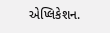એપ્લિકેશન.